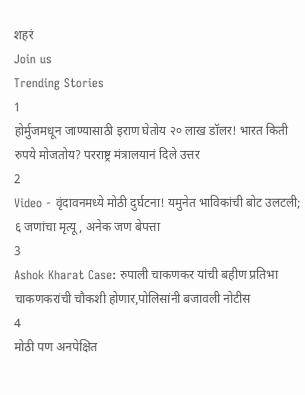शहरं
Join us
Trending Stories
1
होर्मुजमधून जाण्यासाठी इराण घेतोय २० लाख डॉलर! भारत किती रुपये मोजतोय? परराष्ट्र मंत्रालयानं दिले उत्तर
2
Video - वृंदावनमध्ये मोठी दुर्घटना! यमुनेत भाविकांची बोट उलटली; ६ जणांचा मृत्यू, अनेक जण बेपत्ता
3
Ashok Kharat Case: रुपाली चाकणकर यांची बहीण प्रतिभा चाकणकरांची चौकशी होणार,पोलिसांनी बजावली नोटीस
4
मोठी पण अनपेक्षित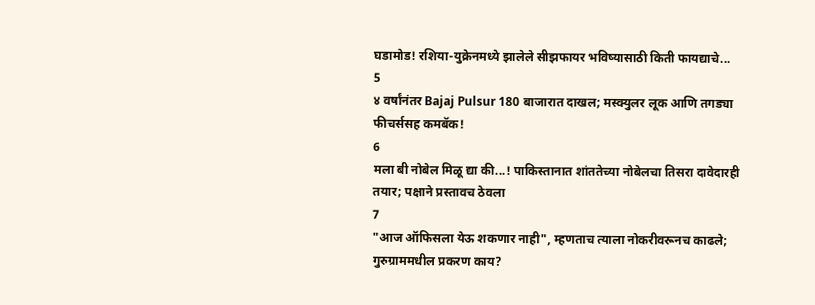घडामोड! रशिया-युक्रेनमध्ये झालेले सीझफायर भविष्यासाठी किती फायद्याचे...
5
४ वर्षांनंतर Bajaj Pulsur 180 बाजारात दाखल; मस्क्युलर लूक आणि तगड्या फीचर्ससह कमबॅक!
6
मला बी नोबेल मिळू द्या की...! पाकिस्तानात शांततेच्या नोबेलचा तिसरा दावेदारही तयार; पक्षाने प्रस्तावच ठेवला
7
"आज ऑफिसला येऊ शकणार नाही", म्हणताच त्याला नोकरीवरूनच काढले; गुरुग्राममधील प्रकरण काय?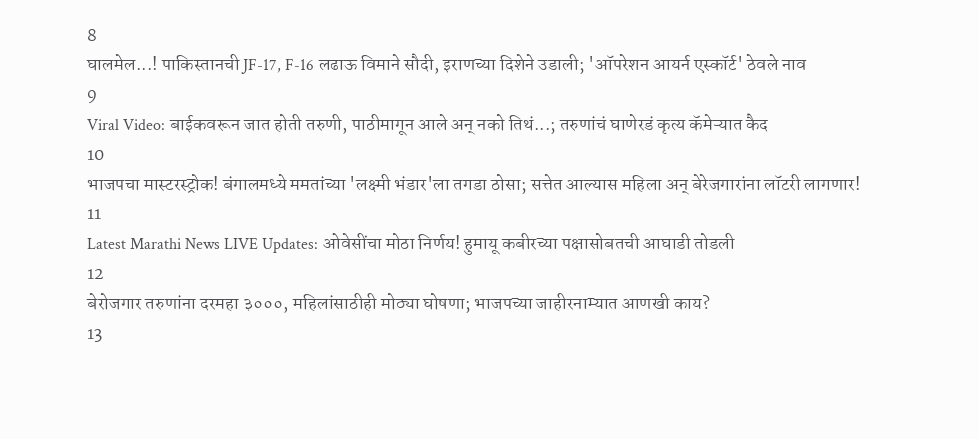8
घालमेल...! पाकिस्तानची JF-17, F-16 लढाऊ विमाने सौदी, इराणच्या दिशेने उडाली; 'ऑपरेशन आयर्न एस्कॉर्ट' ठेवले नाव
9
Viral Video: बाईकवरून जात होती तरुणी, पाठीमागून आले अन् नको तिथं...; तरुणांचं घाणेरडं कृत्य कॅमेऱ्यात कैद
10
भाजपचा मास्टरस्ट्रोक! बंगालमध्ये ममतांच्या 'लक्ष्मी भंडार'ला तगडा ठोसा; सत्तेत आल्यास महिला अन् बेरेजगारांना लॉटरी लागणार!
11
Latest Marathi News LIVE Updates: ओवेसींचा मोठा निर्णय! हुमायू कबीरच्या पक्षासोबतची आघाडी तोडली
12
बेरोजगार तरुणांना दरमहा ३०००, महिलांसाठीही मोठ्या घोषणा; भाजपच्या जाहीरनाम्यात आणखी काय?
13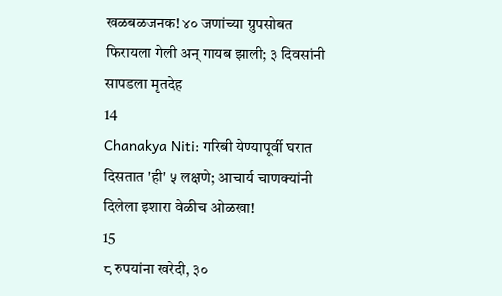खळबळजनक! ४० जणांच्या ग्रुपसोबत फिरायला गेली अन् गायब झाली; ३ दिवसांनी सापडला मृतदेह
14
Chanakya Niti: गरिबी येण्यापूर्वी घरात दिसतात 'ही' ५ लक्षणे; आचार्य चाणक्यांनी दिलेला इशारा वेळीच ओळखा!
15
८ रुपयांना खरेदी, ३०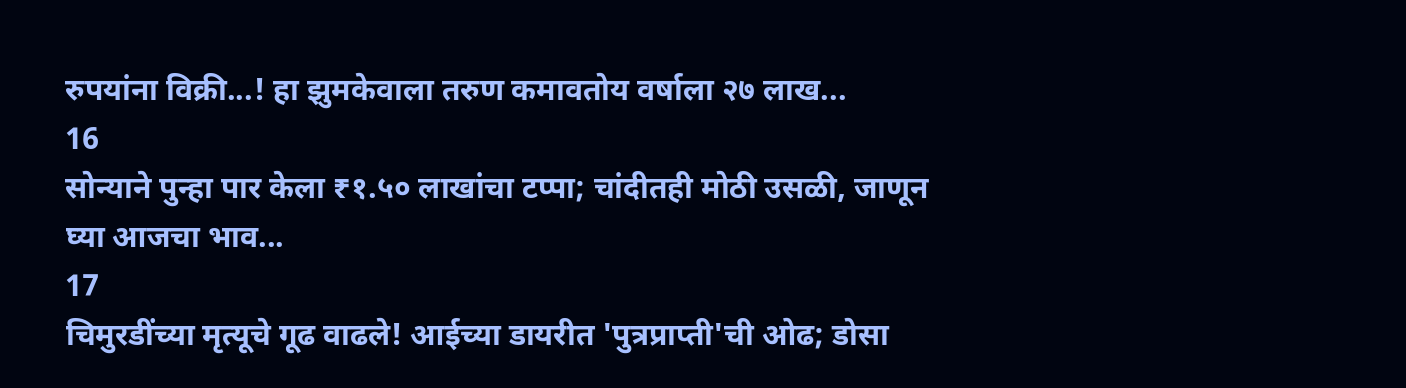रुपयांना विक्री...! हा झुमकेवाला तरुण कमावतोय वर्षाला २७ लाख...
16
सोन्याने पुन्हा पार केला ₹१.५० लाखांचा टप्पा; चांदीतही मोठी उसळी, जाणून घ्या आजचा भाव...
17
चिमुरडींच्या मृत्यूचे गूढ वाढले! आईच्या डायरीत 'पुत्रप्राप्ती'ची ओढ; डोसा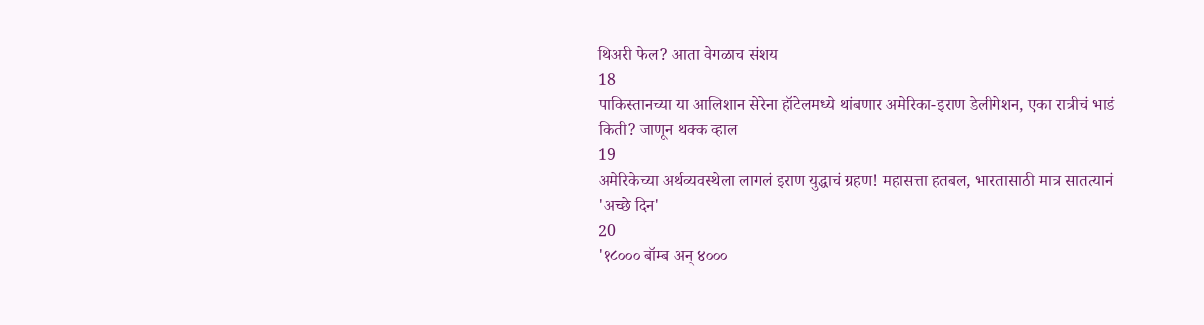थिअरी फेल? आता वेगळाच संशय
18
पाकिस्तानच्या या आलिशान सेरेना हॉटेलमध्ये थांबणार अमेरिका-इराण डेलीगेशन, एका रात्रीचं भाडं किती? जाणून थक्क व्हाल
19
अमेरिकेच्या अर्थव्यवस्थेला लागलं इराण युद्धाचं ग्रहण! महासत्ता हतबल, भारतासाठी मात्र सातत्यानं 'अच्छे दिन'
20
'१८००० बॉम्ब अन् ४०००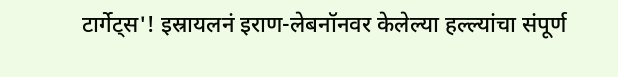टार्गेट्स'! इस्रायलनं इराण-लेबनॉनवर केलेल्या हल्ल्यांचा संपूर्ण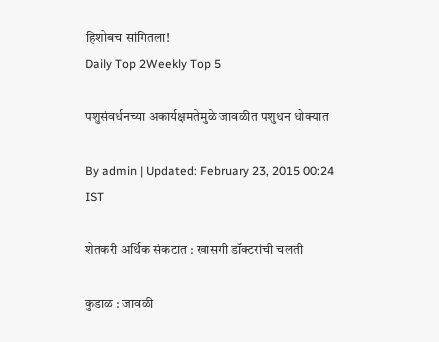हिशोबच सांगितला!
Daily Top 2Weekly Top 5

पशुसंवर्धनच्या अकार्यक्षमतेमुळे जावळीत पशुधन धोक्यात

By admin | Updated: February 23, 2015 00:24 IST

शेतकरी अर्थिक संकटात : खासगी डॉक्टरांची चलती

कुडाळ : जावळी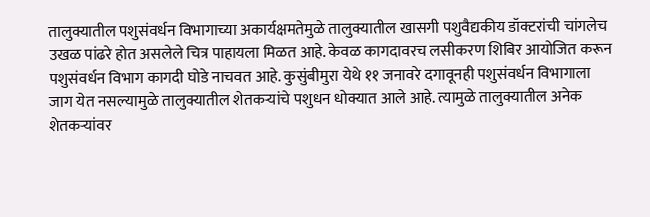तालुक्यातील पशुसंवर्धन विभागाच्या अकार्यक्षमतेमुळे तालुक्यातील खासगी पशुवैद्यकीय डॉक्टरांची चांगलेच उखळ पांढरे होत असलेले चित्र पाहायला मिळत आहे. केवळ कागदावरच लसीकरण शिबिर आयोजित करून पशुसंवर्धन विभाग कागदी घोडे नाचवत आहे. कुसुंबीमुरा येथे ११ जनावरे दगावूनही पशुसंवर्धन विभागाला जाग येत नसल्यामुळे तालुक्यातील शेतकऱ्यांचे पशुधन धोक्यात आले आहे. त्यामुळे तालुक्यातील अनेक शेतकऱ्यांवर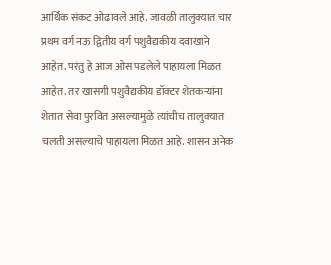आर्थिक संकट ओढावले आहे. जावळी तालुक्यात चार प्रथम वर्ग नऊ द्वितीय वर्ग पशुवैद्यकीय दवाखाने आहेत. परंतु हे आज ओस पडलेले पाहायला मिळत आहेत. तर खासगी पशुवैद्यकीय डॉक्टर शेतकऱ्यांना शेतात सेवा पुरवित असल्यामुळे त्यांचीच तालुक्यात चलती असल्याचे पाहायला मिळत आहे. शासन अनेक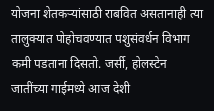योजना शेतकऱ्यांसाठी राबवित असतानाही त्या तालुक्यात पोहोचवण्यात पशुसंवर्धन विभाग कमी पडताना दिसतो. जर्सी, होलस्टेन जातींच्या गाईमध्ये आज देशी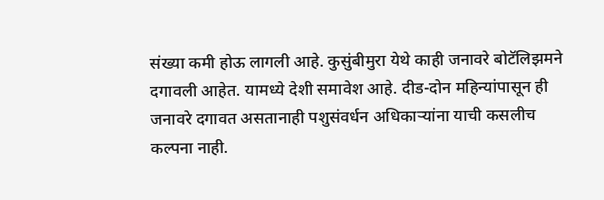संख्या कमी होऊ लागली आहे. कुसुंबीमुरा येथे काही जनावरे बोटॅलिझमने दगावली आहेत. यामध्ये देशी समावेश आहे. दीड-दोन महिन्यांपासून ही जनावरे दगावत असतानाही पशुसंवर्धन अधिकाऱ्यांना याची कसलीच कल्पना नाही.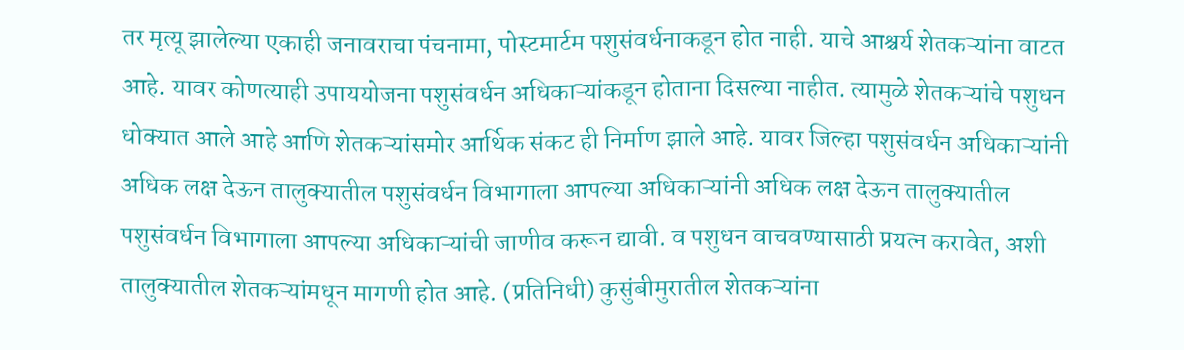तर मृत्यू झालेल्या एकाही जनावराचा पंचनामा, पोस्टमार्टम पशुसंवर्धनाकडून होत नाही. याचे आश्चर्य शेतकऱ्यांना वाटत आहे. यावर कोणत्याही उपाययोजना पशुसंवर्धन अधिकाऱ्यांकडून होताना दिसल्या नाहीत. त्यामुळे शेतकऱ्यांचे पशुधन धोक्यात आले आहे आणि शेतकऱ्यांसमोर आर्थिक संकट ही निर्माण झाले आहे. यावर जिल्हा पशुसंवर्धन अधिकाऱ्यांनी अधिक लक्ष देऊन तालुक्यातील पशुसंवर्धन विभागाला आपल्या अधिकाऱ्यांनी अधिक लक्ष देऊन तालुक्यातील पशुसंवर्धन विभागाला आपल्या अधिकाऱ्यांची जाणीव करून द्यावी. व पशुधन वाचवण्यासाठी प्रयत्न करावेत, अशी तालुक्यातील शेतकऱ्यांमधून मागणी होत आहे. (प्रतिनिधी) कुसुंबीमुरातील शेतकऱ्यांना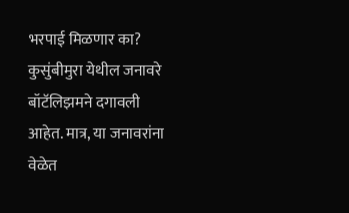भरपाई मिळणार का? कुसुंबीमुरा येथील जनावरे बॉटॅलिझमने दगावली आहेत. मात्र, या जनावरांना वेळेत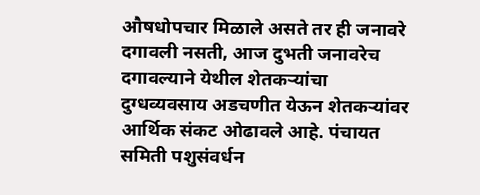औषधोपचार मिळाले असते तर ही जनावरे दगावली नसती, आज दुभती जनावरेच दगावल्याने येथील शेतकऱ्यांचा दुग्धव्यवसाय अडचणीत येऊन शेतकऱ्यांवर आर्थिक संकट ओढावले आहे. पंचायत समिती पशुसंवर्धन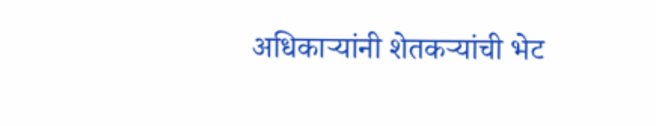अधिकाऱ्यांनी शेतकऱ्यांची भेट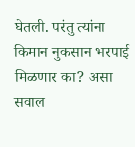घेतली. परंतु त्यांना किमान नुकसान भरपाई मिळणार का? असा सवाल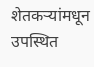शेतकऱ्यांमधून उपस्थित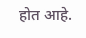होत आहे.